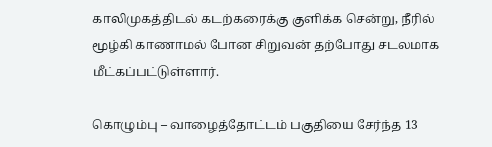காலிமுகத்திடல் கடற்கரைக்கு குளிக்க சென்று, நீரில் மூழ்கி காணாமல் போன சிறுவன் தற்போது சடலமாக மீட்கப்பட்டுள்ளார்.

கொழும்பு – வாழைத்தோட்டம் பகுதியை சேர்ந்த 13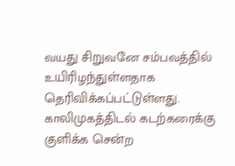வயது சிறுவனே சம்பவத்தில் உயிரிழந்துள்ளதாக தெரிவிக்கப்பட்டுள்ளது.
காலிமுகத்திடல் கடற்கரைக்கு குளிக்க சென்ற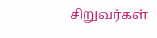சிறுவர்கள்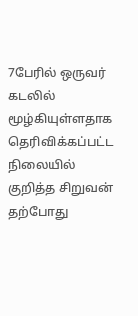7பேரில் ஒருவர் கடலில் மூழ்கியுள்ளதாக தெரிவிக்கப்பட்ட நிலையில் குறித்த சிறுவன் தற்போது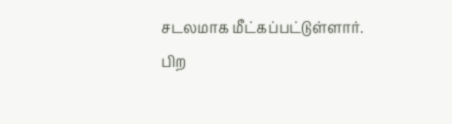சடலமாக மீட்கப்பட்டுள்ளார்.
பிற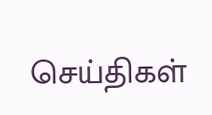செய்திகள்